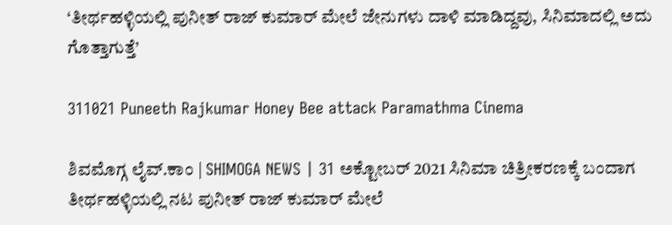‘ತೀರ್ಥಹಳ್ಳಿಯಲ್ಲಿ ಪುನೀತ್ ರಾಜ್ ಕುಮಾರ್ ಮೇಲೆ ಜೇನುಗಳು ದಾಳಿ ಮಾಡಿದ್ದವು, ಸಿನಿಮಾದಲ್ಲಿ ಅದು ಗೊತ್ತಾಗುತ್ತೆ’

311021 Puneeth Rajkumar Honey Bee attack Paramathma Cinema

ಶಿವಮೊಗ್ಗ ಲೈವ್.ಕಾಂ | SHIMOGA NEWS | 31 ಅಕ್ಟೋಬರ್ 2021 ಸಿನಿಮಾ ಚಿತ್ರೀಕರಣಕ್ಕೆ ಬಂದಾಗ ತೀರ್ಥಹಳ್ಳಿಯಲ್ಲಿ ನಟ ಪುನೀತ್ ರಾಜ್ ಕುಮಾರ್ ಮೇಲೆ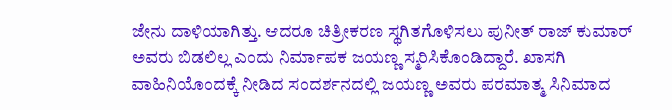ಜೇನು ದಾಳಿಯಾಗಿತ್ತು. ಆದರೂ ಚಿತ್ರೀಕರಣ ಸ್ಥಗಿತಗೊಳಿಸಲು ಪುನೀತ್ ರಾಜ್ ಕುಮಾರ್ ಅವರು ಬಿಡಲಿಲ್ಲ ಎಂದು ನಿರ್ಮಾಪಕ ಜಯಣ್ಣ ಸ್ಮರಿಸಿಕೊಂಡಿದ್ದಾರೆ. ಖಾಸಗಿ ವಾಹಿನಿಯೊಂದಕ್ಕೆ ನೀಡಿದ ಸಂದರ್ಶನದಲ್ಲಿ ಜಯಣ್ಣ ಅವರು ಪರಮಾತ್ಮ ಸಿನಿಮಾದ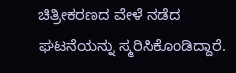ಚಿತ್ರೀಕರಣದ ವೇಳೆ ನಡೆದ ಘಟನೆಯನ್ನು ಸ್ಮರಿಸಿಕೊಂಡಿದ್ದಾರೆ.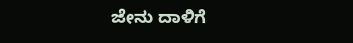ಜೇನು ದಾಳಿಗೆ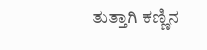ತುತ್ತಾಗಿ ಕಣ್ಣಿನ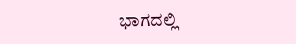ಭಾಗದಲ್ಲಿ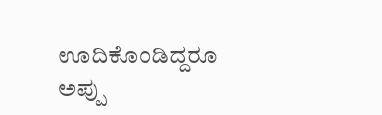ಊದಿಕೊಂಡಿದ್ದರೂ ಅಪ್ಪು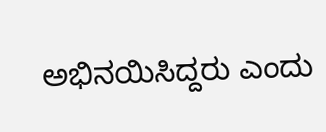ಅಭಿನಯಿಸಿದ್ದರು ಎಂದು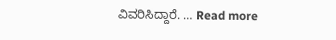ವಿವರಿಸಿದ್ದಾರೆ. … Read more